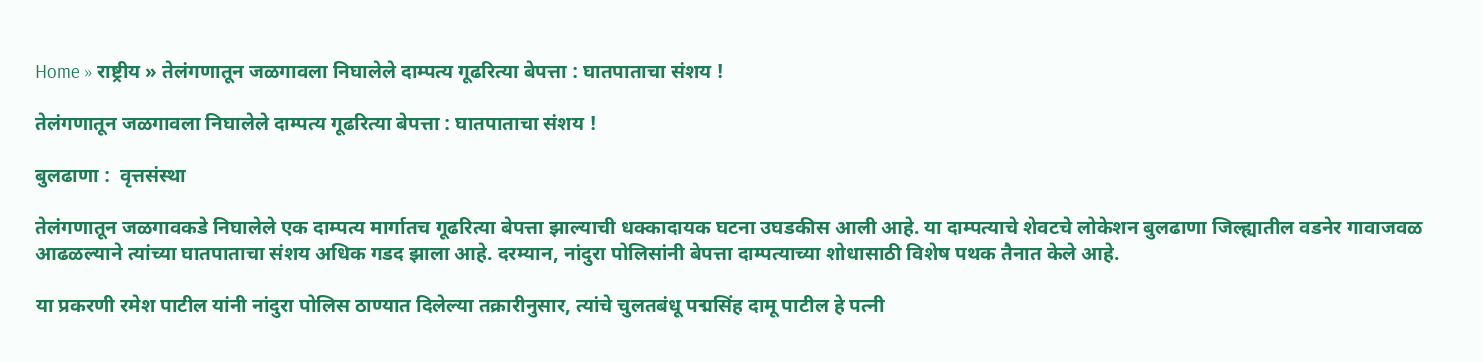Home » राष्ट्रीय » तेलंगणातून जळगावला निघालेले दाम्पत्य गूढरित्या बेपत्ता : घातपाताचा संशय !

तेलंगणातून जळगावला निघालेले दाम्पत्य गूढरित्या बेपत्ता : घातपाताचा संशय !

बुलढाणा :  वृत्तसंस्था

तेलंगणातून जळगावकडे निघालेले एक दाम्पत्य मार्गातच गूढरित्या बेपत्ता झाल्याची धक्कादायक घटना उघडकीस आली आहे. या दाम्पत्याचे शेवटचे लोकेशन बुलढाणा जिल्ह्यातील वडनेर गावाजवळ आढळल्याने त्यांच्या घातपाताचा संशय अधिक गडद झाला आहे. दरम्यान, नांदुरा पोलिसांनी बेपत्ता दाम्पत्याच्या शोधासाठी विशेष पथक तैनात केले आहे.

या प्रकरणी रमेश पाटील यांनी नांदुरा पोलिस ठाण्यात दिलेल्या तक्रारीनुसार, त्यांचे चुलतबंधू पद्मसिंह दामू पाटील हे पत्नी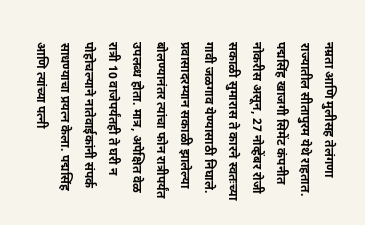नम्रता आणि मुलीसह तेलंगणा राज्यातील सीतापुरम येथे राहतात. पद्मसिंह खाजगी सिमेंट कंपनीत नोकरीस असून, 27 नोव्हेंबर रोजी सकाळी सुमारास ते कारने स्वतःच्या गावी जळगाव येण्यासाठी निघाले. प्रवासादरम्यान सकाळी झालेल्या बोलण्यानंतर त्यांचा फोन रात्रीपर्यंत उपलब्ध होता. मात्र, अपेक्षित वेळ रात्री 10 वाजेपर्यंतही ते घरी न पोहोचल्याने नातेवाईकांनी संपर्क साधण्याचा प्रयत्न केला. पद्मसिंह आणि त्यांच्या पत्नी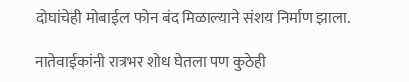दोघांचेही मोबाईल फोन बंद मिळाल्याने संशय निर्माण झाला.

नातेवाईकांनी रात्रभर शोध घेतला पण कुठेही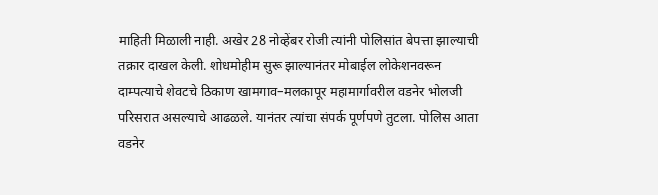माहिती मिळाली नाही. अखेर 28 नोव्हेंबर रोजी त्यांनी पोलिसांत बेपत्ता झाल्याची तक्रार दाखल केली. शोधमोहीम सुरू झाल्यानंतर मोबाईल लोकेशनवरून दाम्पत्याचे शेवटचे ठिकाण खामगाव–मलकापूर महामार्गावरील वडनेर भोलजी परिसरात असल्याचे आढळले. यानंतर त्यांचा संपर्क पूर्णपणे तुटला. पोलिस आता वडनेर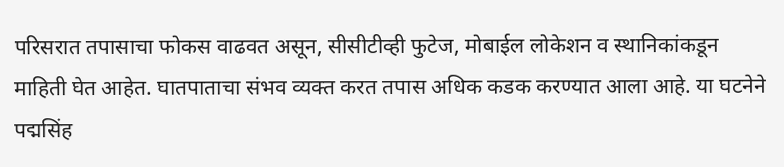परिसरात तपासाचा फोकस वाढवत असून, सीसीटीव्ही फुटेज, मोबाईल लोकेशन व स्थानिकांकडून माहिती घेत आहेत. घातपाताचा संभव व्यक्त करत तपास अधिक कडक करण्यात आला आहे. या घटनेने पद्मसिंह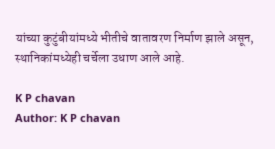यांच्या कुटुंबीयांमध्ये भीतीचे वातावरण निर्माण झाले असून, स्थानिकांमध्येही चर्चेला उधाण आले आहे.

K P chavan
Author: K P chavan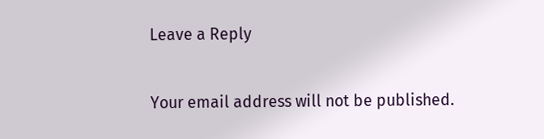Leave a Reply

Your email address will not be published.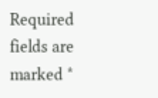Required fields are marked *